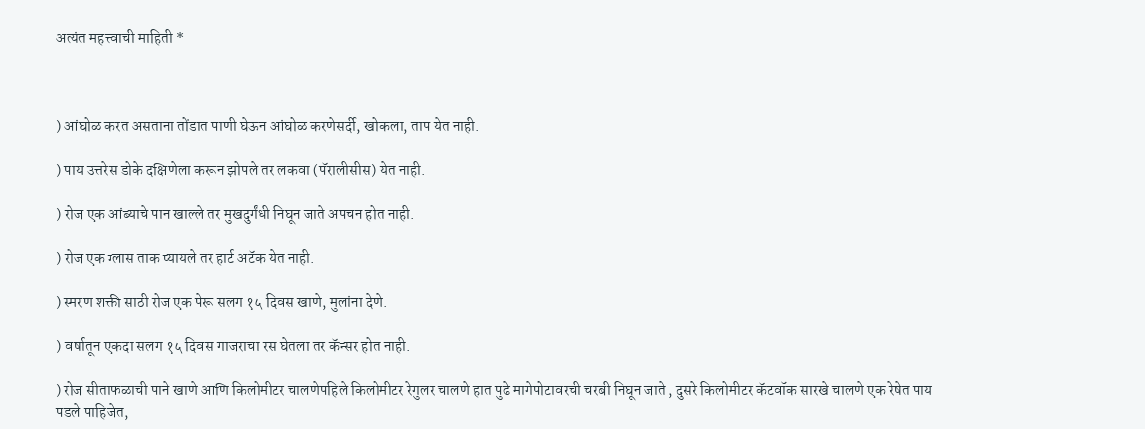अत्यंत महत्त्वाची माहिती *



) आंघोळ करत असताना तोंडात पाणी घेऊन आंघोळ करणेसर्दी, खोकला, ताप येत नाही.

) पाय उत्तरेस डोके दक्षिणेला करून झोपले तर लकवा (पॅरालीसीस) येत नाही.

) रोज एक आंब्याचे पान खाल्ले तर मुखदुर्गंधी निघून जाते अपचन होत नाही.

) रोज एक ग्लास ताक प्यायले तर हार्ट अटॅक येत नाही.

) स्मरण शक्ती साठी रोज एक पेरू सलग १५ दिवस खाणे, मुलांना देणे.

) वर्षातून एकदा सलग १५ दिवस गाजराचा रस घेतला तर कॅन्सर होत नाही.

) रोज सीताफळाची पाने खाणे आणि किलोमीटर चालणेपहिले किलोमीटर रेगुलर चालणे हात पुढे मागेपोटावरची चरबी निघून जाते , दुसरे किलोमीटर कॅटवॉक सारखे चालणे एक रेषेत पाय पडले पाहिजेत,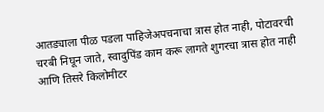आतड्याला पीळ पडला पाहिजेअपचनाचा त्रास होत नाही, पोटावरची चरबी निघून जाते, स्वादुपिंड काम करू लागते शुगरचा त्रास होत नाही आणि तिसरे किलोमीटर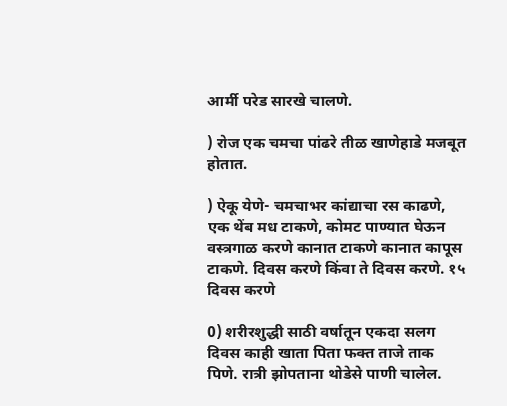आर्मी परेड सारखे चालणे.

) रोज एक चमचा पांढरे तीळ खाणेहाडे मजबूत होतात.

) ऐकू येणे- चमचाभर कांद्याचा रस काढणे, एक थेंब मध टाकणे, कोमट पाण्यात घेऊन वस्त्रगाळ करणे कानात टाकणे कानात कापूस टाकणे. दिवस करणे किंवा ते दिवस करणे. १५ दिवस करणे

0) शरीरशुद्धी साठी वर्षातून एकदा सलग दिवस काही खाता पिता फक्त ताजे ताक पिणे. रात्री झोपताना थोडेसे पाणी चालेल.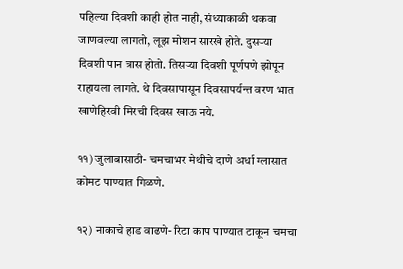पहिल्या दिवशी काही होत नाही, संध्याकाळी थकवा जाणवल्या लागतो, लूझ मोशन सारखे होते. दुसऱ्या दिवशी पान त्रास होतो. तिसऱ्या दिवशी पूर्णपणे झोपून राहायला लागते. थे दिवसापासून दिवसापर्यन्त वरण भात खाणेहिरवी मिरची दिवस खाऊ नये.

११) जुलाबासाठी- चमचाभर मेथीचे दाणे अर्धा ग्लासात कोमट पाण्यात गिळणे.

१२) नाकाचे हाड वाढणे- रिटा काप पाण्यात टाकून चमचा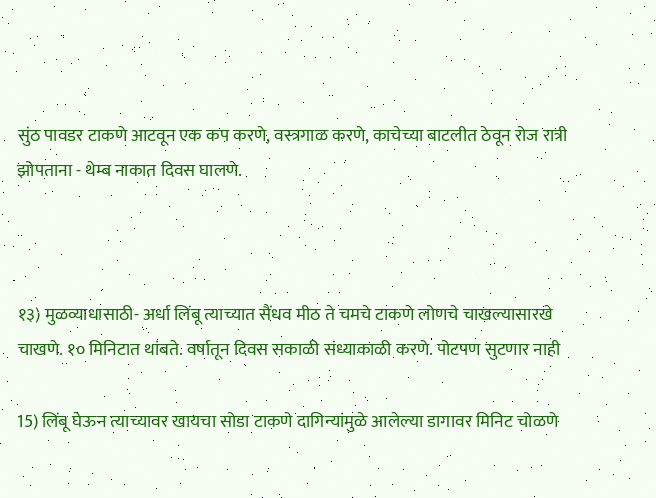सुंठ पावडर टाकणे आटवून एक कप करणे, वस्त्रगाळ करणे, काचेच्या बाटलीत ठेवून रोज रात्री झोपताना - थेम्ब नाकात दिवस घालणे.



१३) मुळव्याधासाठी- अर्धा लिंबू त्याच्यात सैंधव मीठ ते चमचे टाकणे लोणचे चाखल्यासारखे चाखणे. १० मिनिटात थांबते. वर्षातून दिवस सकाळी संध्याकाळी करणे. पोटपण सुटणार नाही

15) लिंबू घेऊन त्याच्यावर खायचा सोडा टाकणे दागिन्यांमुळे आलेल्या डागावर मिनिट चोळणे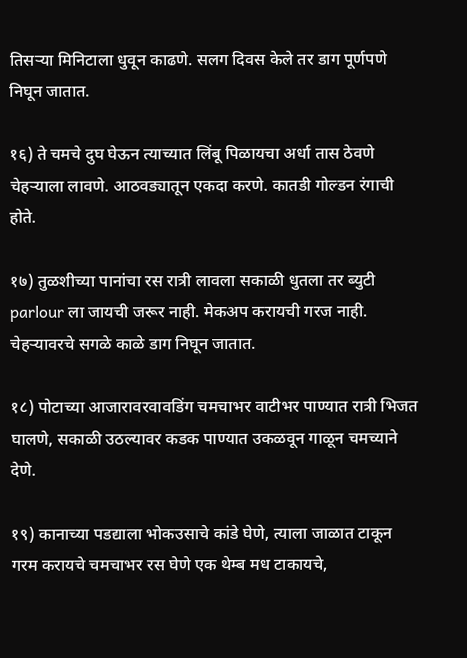तिसऱ्या मिनिटाला धुवून काढणे. सलग दिवस केले तर डाग पूर्णपणे निघून जातात.

१६) ते चमचे दुघ घेऊन त्याच्यात लिंबू पिळायचा अर्धा तास ठेवणे चेहऱ्याला लावणे. आठवड्यातून एकदा करणे. कातडी गोल्डन रंगाची होते.

१७) तुळशीच्या पानांचा रस रात्री लावला सकाळी धुतला तर ब्युटी parlour ला जायची जरूर नाही. मेकअप करायची गरज नाही. चेहऱ्यावरचे सगळे काळे डाग निघून जातात.

१८) पोटाच्या आजारावरवावडिंग चमचाभर वाटीभर पाण्यात रात्री भिजत घालणे, सकाळी उठल्यावर कडक पाण्यात उकळवून गाळून चमच्याने देणे.

१९) कानाच्या पडद्याला भोकउसाचे कांडे घेणे, त्याला जाळात टाकून गरम करायचे चमचाभर रस घेणे एक थेम्ब मध टाकायचे,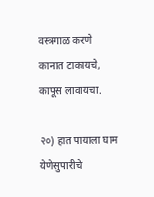वस्त्रगाळ करणे कानात टाकायचे, कापूस लावायचा.

२०) हात पायाला घाम येणेसुपारीचे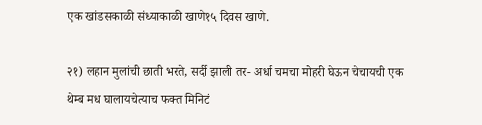एक खांडसकाळी संध्याकाळी खाणे१५ दिवस खाणे.

२१) लहान मुलांची छाती भरते, सर्दी झाली तर- अर्धा चमचा मोहरी घेऊन चेचायची एक थेम्ब मध घालायचेत्याच फक्त मिनिटं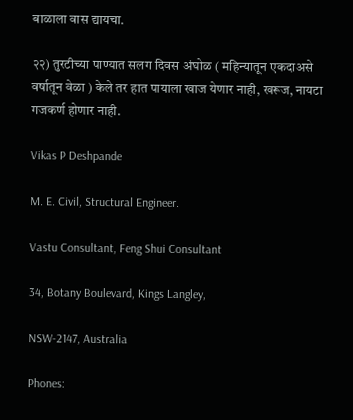बाळाला वास द्यायचा.

२२) तुरटीच्या पाण्यात सलग दिवस अंघोळ ( महिन्यातून एकदाअसे वर्षातून वेळा ) केले तर हात पायाला खाज येणार नाही, खरूज, नायटा गजकर्ण होणार नाही.

Vikas P Deshpande

M. E. Civil, Structural Engineer.

Vastu Consultant, Feng Shui Consultant

34, Botany Boulevard, Kings Langley,

NSW-2147, Australia

Phones: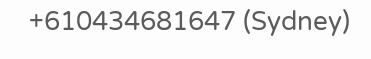+610434681647 (Sydney)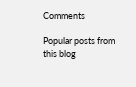Comments

Popular posts from this blog